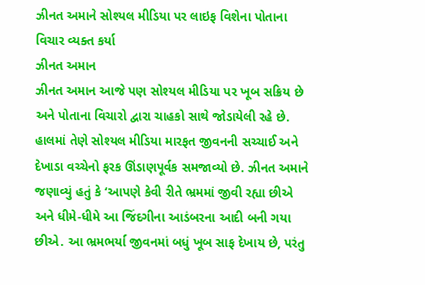ઝીનત અમાને સોશ્યલ મીડિયા પર લાઇફ વિશેના પોતાના વિચાર વ્યક્ત કર્યા
ઝીનત અમાન
ઝીનત અમાન આજે પણ સોશ્યલ મીડિયા પર ખૂબ સક્રિય છે અને પોતાના વિચારો દ્વારા ચાહકો સાથે જોડાયેલી રહે છે. હાલમાં તેણે સોશ્યલ મીડિયા મારફત જીવનની સચ્ચાઈ અને દેખાડા વચ્ચેનો ફરક ઊંડાણપૂર્વક સમજાવ્યો છે. ઝીનત અમાને જણાવ્યું હતું કે ‘આપણે કેવી રીતે ભ્રમમાં જીવી રહ્યા છીએ અને ધીમે-ધીમે આ જિંદગીના આડંબરના આદી બની ગયા છીએ. આ ભ્રમભર્યા જીવનમાં બધું ખૂબ સાફ દેખાય છે, પરંતુ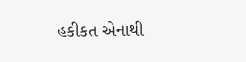હકીકત એનાથી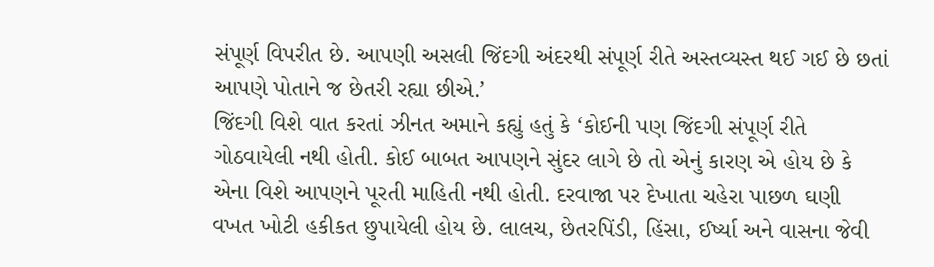સંપૂર્ણ વિપરીત છે. આપણી અસલી જિંદગી અંદરથી સંપૂર્ણ રીતે અસ્તવ્યસ્ત થઈ ગઈ છે છતાં આપણે પોતાને જ છેતરી રહ્યા છીએ.’
જિંદગી વિશે વાત કરતાં ઝીનત અમાને કહ્યું હતું કે ‘કોઈની પણ જિંદગી સંપૂર્ણ રીતે ગોઠવાયેલી નથી હોતી. કોઈ બાબત આપણને સુંદર લાગે છે તો એનું કારણ એ હોય છે કે એના વિશે આપણને પૂરતી માહિતી નથી હોતી. દરવાજા પર દેખાતા ચહેરા પાછળ ઘણી વખત ખોટી હકીકત છુપાયેલી હોય છે. લાલચ, છેતરપિંડી, હિંસા, ઈર્ષ્યા અને વાસના જેવી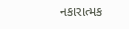નકારાત્મક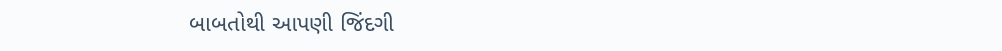બાબતોથી આપણી જિંદગી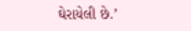ઘેરાયેલી છે.’